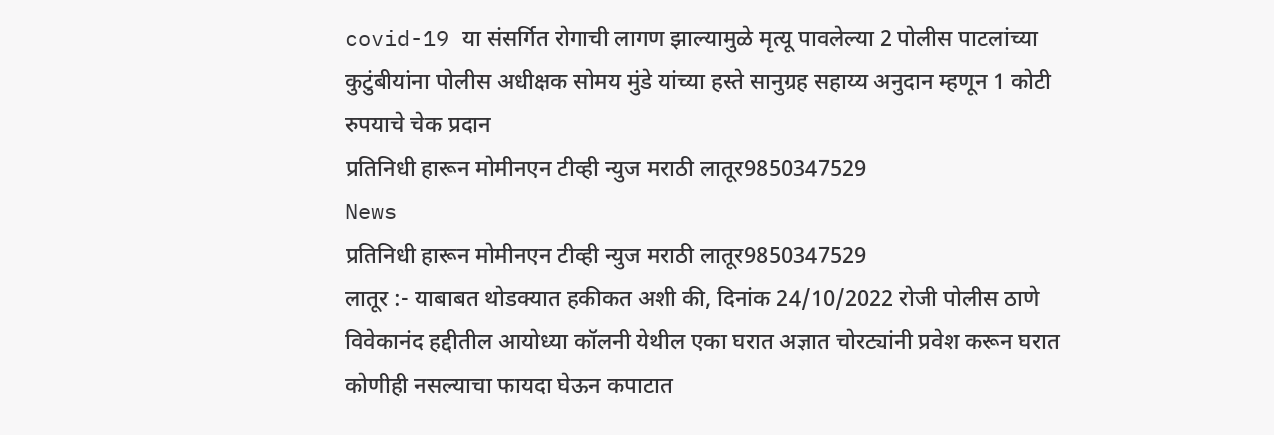covid-19 या संसर्गित रोगाची लागण झाल्यामुळे मृत्यू पावलेल्या 2 पोलीस पाटलांच्या कुटुंबीयांना पोलीस अधीक्षक सोमय मुंडे यांच्या हस्ते सानुग्रह सहाय्य अनुदान म्हणून 1 कोटी रुपयाचे चेक प्रदान
प्रतिनिधी हारून मोमीनएन टीव्ही न्युज मराठी लातूर9850347529
News
प्रतिनिधी हारून मोमीनएन टीव्ही न्युज मराठी लातूर9850347529
लातूर :- याबाबत थोडक्यात हकीकत अशी की, दिनांक 24/10/2022 रोजी पोलीस ठाणे विवेकानंद हद्दीतील आयोध्या कॉलनी येथील एका घरात अज्ञात चोरट्यांनी प्रवेश करून घरात कोणीही नसल्याचा फायदा घेऊन कपाटात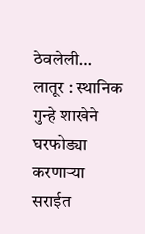ठेवलेली…
लातूर : स्थानिक गुन्हे शाखेने घरफोड्या करणाऱ्या सराईत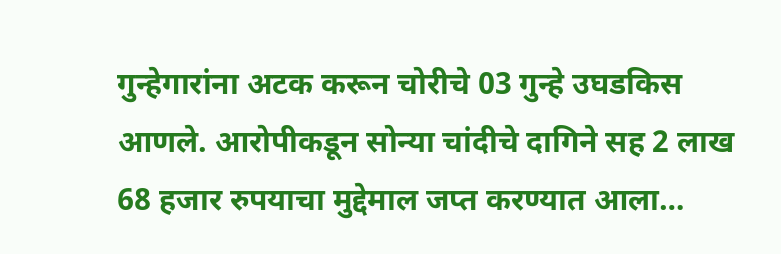गुन्हेगारांना अटक करून चोरीचे 03 गुन्हे उघडकिस आणले. आरोपीकडून सोन्या चांदीचे दागिने सह 2 लाख 68 हजार रुपयाचा मुद्देमाल जप्त करण्यात आला…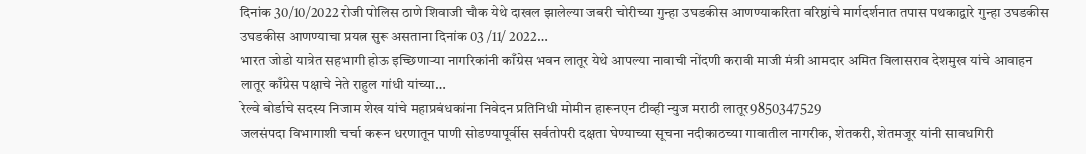दिनांक 30/10/2022 रोजी पोलिस ठाणे शिवाजी चौक येथे दाखल झालेल्या जबरी चोरीच्या गुन्हा उघडकीस आणण्याकरिता वरिष्ठांचे मार्गदर्शनात तपास पथकाद्वारे गुन्हा उघडकीस उघडकीस आणण्याचा प्रयत्न सुरू असताना दिनांक 03 /11/ 2022…
भारत जोडो यात्रेत सहभागी होऊ इच्छिणाऱ्या नागरिकांनी काँग्रेस भवन लातूर येथे आपल्या नावाची नोंदणी करावी माजी मंत्री आमदार अमित विलासराव देशमुख यांचे आवाहन लातूर काँग्रेस पक्षाचे नेते राहुल गांधी यांच्या…
रेल्वे बोर्डाचे सदस्य निजाम शेख यांचे महाप्रबंधकांना निवेदन प्रतिनिधी मोमीन हारूनएन टीव्ही न्युज मराठी लातूर9850347529
जलसंपदा विभागाशी चर्चा करून धरणातून पाणी सोडण्यापूर्वीस सर्वतोपरी दक्षता घेण्याच्या सूचना नदीकाठच्या गावातील नागरीक, शेतकरी, शेतमजूर यांनी सावधगिरी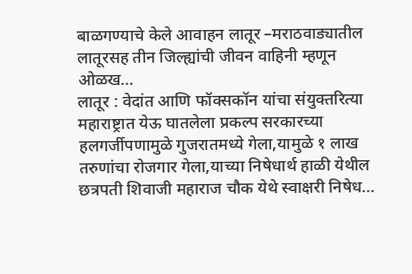बाळगण्याचे केले आवाहन लातूर –मराठवाड्यातील लातूरसह तीन जिल्ह्यांची जीवन वाहिनी म्हणून ओळख…
लातूर : वेदांत आणि फॉक्सकॉन यांचा संयुक्तरित्या महाराष्ट्रात येऊ घातलेला प्रकल्प सरकारच्या हलगर्जीपणामुळे गुजरातमध्ये गेला,यामुळे १ लाख तरुणांचा रोजगार गेला,याच्या निषेधार्थ हाळी येथील छत्रपती शिवाजी महाराज चौक येथे स्वाक्षरी निषेध…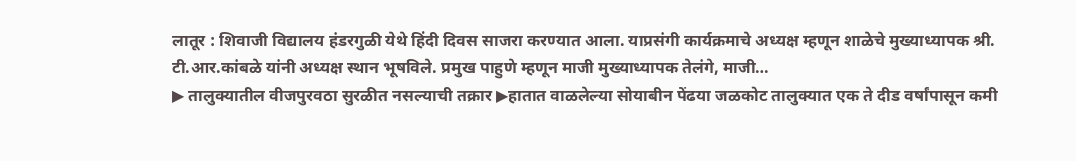लातूर : शिवाजी विद्यालय हंडरगुळी येथे हिंदी दिवस साजरा करण्यात आला. याप्रसंगी कार्यक्रमाचे अध्यक्ष म्हणून शाळेचे मुख्याध्यापक श्री. टी.आर.कांबळे यांनी अध्यक्ष स्थान भूषविले. प्रमुख पाहुणे म्हणून माजी मुख्याध्यापक तेलंगे, माजी…
▶ तालुक्यातील वीजपुरवठा सुरळीत नसल्याची तक्रार ▶हातात वाळलेल्या सोयाबीन पेंढया जळकोट तालुक्यात एक ते दीड वर्षांपासून कमी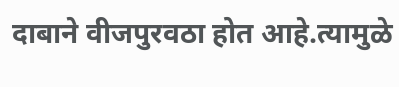दाबाने वीजपुरवठा होत आहे.त्यामुळे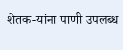शेतक-यांना पाणी उपलब्ध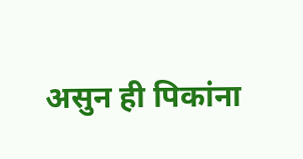असुन ही पिकांना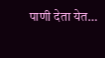पाणी देता येत…